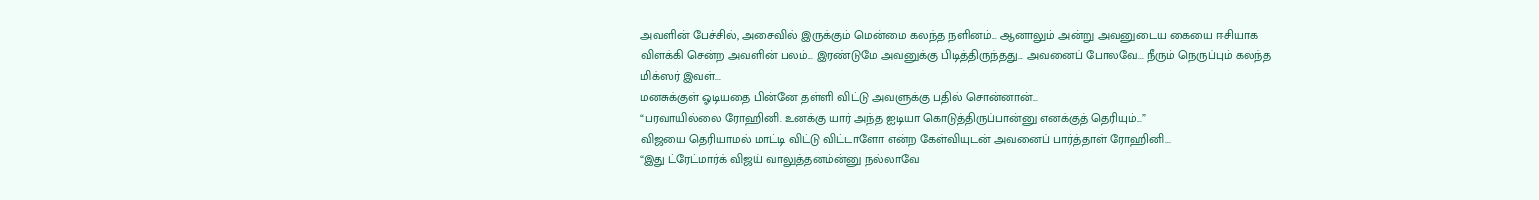அவளின் பேச்சில், அசைவில் இருக்கும் மென்மை கலந்த நளினம்... ஆனாலும் அன்று அவனுடைய கையை ஈசியாக விளக்கி சென்ற அவளின் பலம்... இரண்டுமே அவனுக்கு பிடித்திருந்தது... அவனைப் போலவே... நீரும் நெருப்பும் கலந்த மிக்ஸர் இவள்...
மனசுக்குள் ஓடியதை பின்னே தள்ளி விட்டு அவளுக்கு பதில் சொன்னான்...
“பரவாயில்லை ரோஹினி. உனக்கு யார் அந்த ஐடியா கொடுத்திருப்பான்னு எனக்குத் தெரியும்...”
விஜயை தெரியாமல் மாட்டி விட்டு விட்டாளோ என்ற கேள்வியுடன் அவனைப் பார்த்தாள் ரோஹினி...
“இது ட்ரேட்மார்க் விஜய் வாலுத்தனம்ன்னு நல்லாவே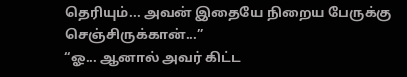தெரியும்... அவன் இதையே நிறைய பேருக்கு செஞ்சிருக்கான்...”
“ஓ... ஆனால் அவர் கிட்ட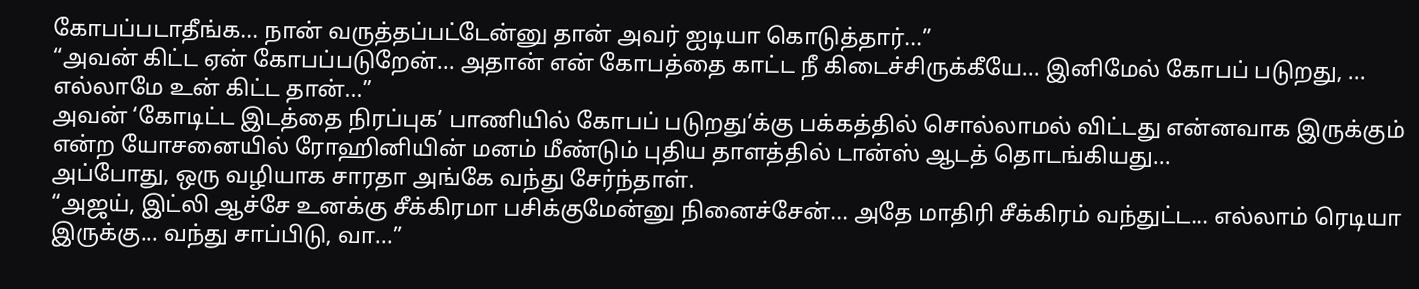கோபப்படாதீங்க... நான் வருத்தப்பட்டேன்னு தான் அவர் ஐடியா கொடுத்தார்...”
“அவன் கிட்ட ஏன் கோபப்படுறேன்... அதான் என் கோபத்தை காட்ட நீ கிடைச்சிருக்கீயே... இனிமேல் கோபப் படுறது, ... எல்லாமே உன் கிட்ட தான்...”
அவன் ‘கோடிட்ட இடத்தை நிரப்புக’ பாணியில் கோபப் படுறது’க்கு பக்கத்தில் சொல்லாமல் விட்டது என்னவாக இருக்கும் என்ற யோசனையில் ரோஹினியின் மனம் மீண்டும் புதிய தாளத்தில் டான்ஸ் ஆடத் தொடங்கியது...
அப்போது, ஒரு வழியாக சாரதா அங்கே வந்து சேர்ந்தாள்.
“அஜய், இட்லி ஆச்சே உனக்கு சீக்கிரமா பசிக்குமேன்னு நினைச்சேன்... அதே மாதிரி சீக்கிரம் வந்துட்ட... எல்லாம் ரெடியா இருக்கு... வந்து சாப்பிடு, வா...”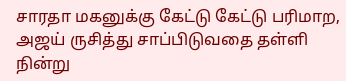சாரதா மகனுக்கு கேட்டு கேட்டு பரிமாற, அஜய் ருசித்து சாப்பிடுவதை தள்ளி நின்று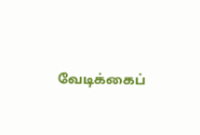வேடிக்கைப்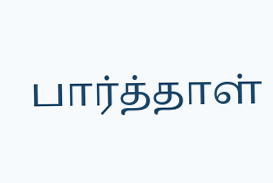பார்த்தாள்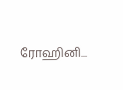ரோஹினி...